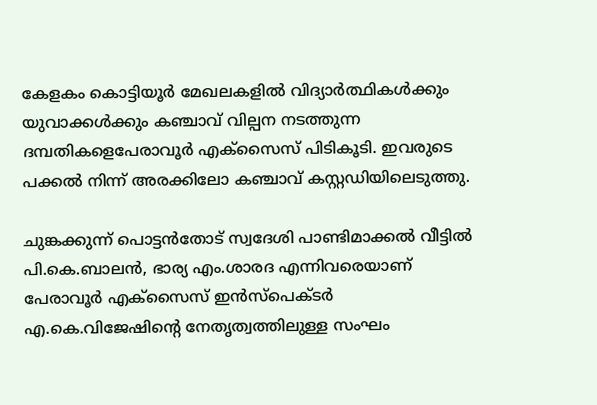കേളകം കൊട്ടിയൂർ മേഖലകളിൽ വിദ്യാർത്ഥികൾക്കും യുവാക്കൾക്കും കഞ്ചാവ് വില്പന നടത്തുന്ന ദമ്പതികളെപേരാവൂർ എക്സൈസ് പിടികൂടി. ഇവരുടെ പക്കൽ നിന്ന് അരക്കിലോ കഞ്ചാവ് കസ്റ്റഡിയിലെടുത്തു.

ചുങ്കക്കുന്ന് പൊട്ടന്‍തോട് സ്വദേശി പാണ്ടിമാക്കൽ വീട്ടിൽ പി.കെ.ബാലന്‍, ഭാര്യ എം.ശാരദ എന്നിവരെയാണ് പേരാവൂര്‍ എക്‌സൈസ് ഇന്‍സ്‌പെക്ടര്‍ എ.കെ.വിജേഷിന്റെ നേതൃത്വത്തിലുള്ള സംഘം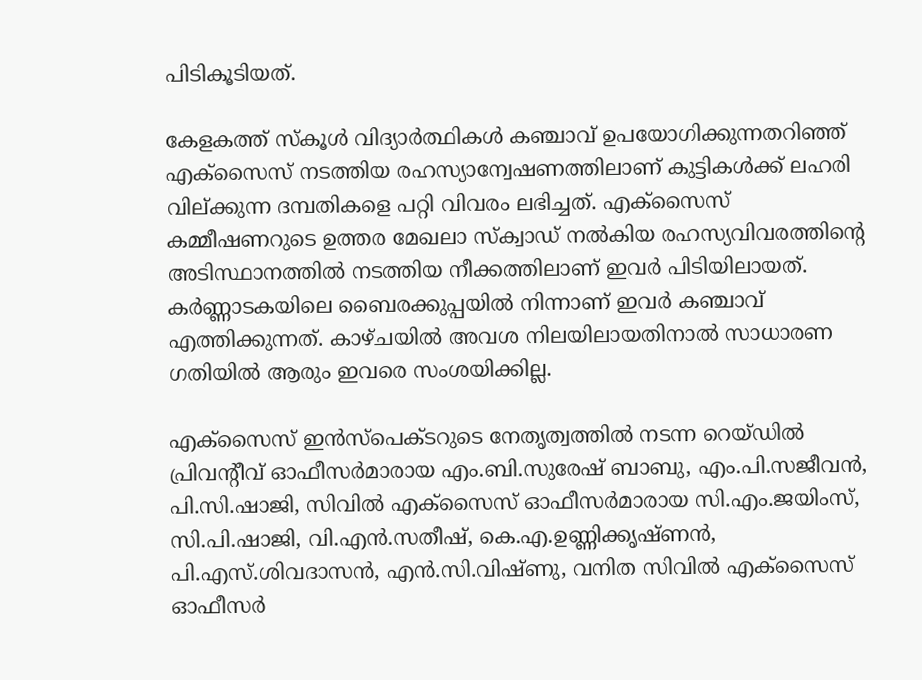പിടികൂടിയത്.

കേളകത്ത് സ്കൂൾ വിദ്യാർത്ഥികൾ കഞ്ചാവ് ഉപയോഗിക്കുന്നതറിഞ്ഞ് എക്സൈസ് നടത്തിയ രഹസ്യാന്വേഷണത്തിലാണ് കുട്ടികൾക്ക് ലഹരി വില്ക്കുന്ന ദമ്പതികളെ പറ്റി വിവരം ലഭിച്ചത്. എക്സൈസ് കമ്മീഷണറുടെ ഉത്തര മേഖലാ സ്ക്വാഡ് നൽകിയ രഹസ്യവിവരത്തിന്റെ അടിസ്ഥാനത്തിൽ നടത്തിയ നീക്കത്തിലാണ് ഇവർ പിടിയിലായത്. കർണ്ണാടകയിലെ ബൈരക്കുപ്പയിൽ നിന്നാണ് ഇവർ കഞ്ചാവ് എത്തിക്കുന്നത്. കാഴ്ചയിൽ അവശ നിലയിലായതിനാൽ സാധാരണ ഗതിയിൽ ആരും ഇവരെ സംശയിക്കില്ല.

എക്സൈസ് ഇൻസ്പെക്ടറുടെ നേതൃത്വത്തിൽ നടന്ന റെയ്ഡിൽ പ്രിവന്റീവ് ഓഫീസർമാരായ എം.ബി.സുരേഷ് ബാബു, എം.പി.സജീവൻ, പി.സി.ഷാജി, സിവിൽ എക്സൈസ് ഓഫീസർമാരായ സി.എം.ജയിംസ്, സി.പി.ഷാജി, വി.എൻ.സതീഷ്, കെ.എ.ഉണ്ണിക്കൃഷ്ണൻ, പി.എസ്.ശിവദാസൻ, എൻ.സി.വിഷ്ണു, വനിത സിവിൽ എക്സൈസ് ഓഫീസർ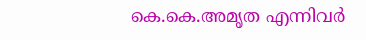കെ.കെ.അമൃത എന്നിവർ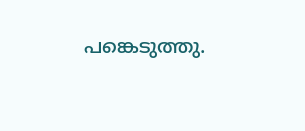പങ്കെടുത്തു.